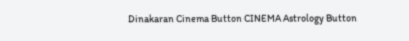Dinakaran Cinema Button CINEMA Astrology Button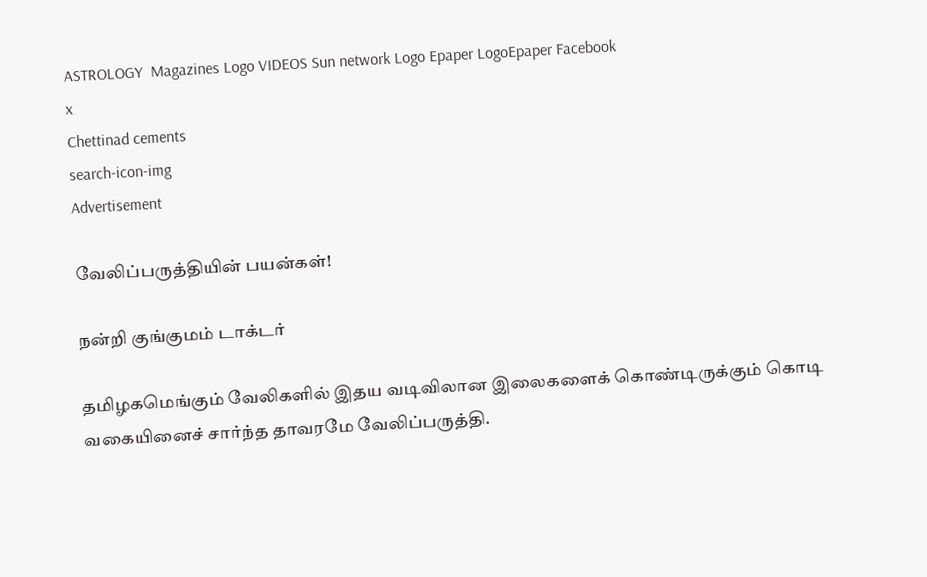ASTROLOGY  Magazines Logo VIDEOS Sun network Logo Epaper LogoEpaper Facebook
x
Chettinad cements
search-icon-img
Advertisement

வேலிப்பருத்தியின் பயன்கள்!

நன்றி குங்குமம் டாக்டர்

தமிழகமெங்கும் வேலிகளில் இதய வடிவிலான இலைகளைக் கொண்டிருக்கும் கொடி வகையினைச் சார்ந்த தாவரமே வேலிப்பருத்தி.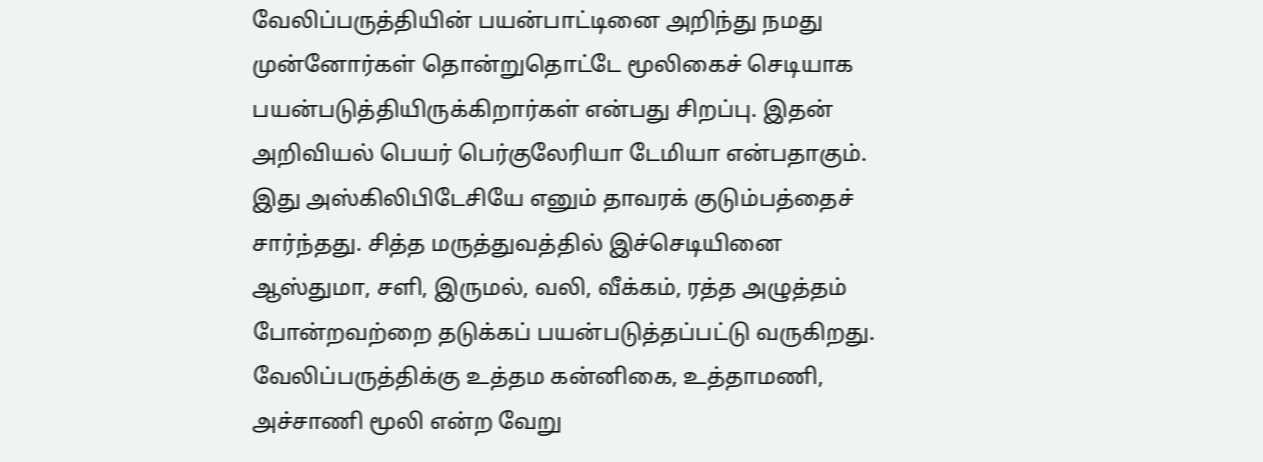வேலிப்பருத்தியின் பயன்பாட்டினை அறிந்து நமது முன்னோர்கள் தொன்றுதொட்டே மூலிகைச் செடியாக பயன்படுத்தியிருக்கிறார்கள் என்பது சிறப்பு. இதன் அறிவியல் பெயர் பெர்குலேரியா டேமியா என்பதாகும். இது அஸ்கிலிபிடேசியே எனும் தாவரக் குடும்பத்தைச் சார்ந்தது. சித்த மருத்துவத்தில் இச்செடியினை ஆஸ்துமா, சளி, இருமல், வலி, வீக்கம், ரத்த அழுத்தம் போன்றவற்றை தடுக்கப் பயன்படுத்தப்பட்டு வருகிறது. வேலிப்பருத்திக்கு உத்தம கன்னிகை, உத்தாமணி, அச்சாணி மூலி என்ற வேறு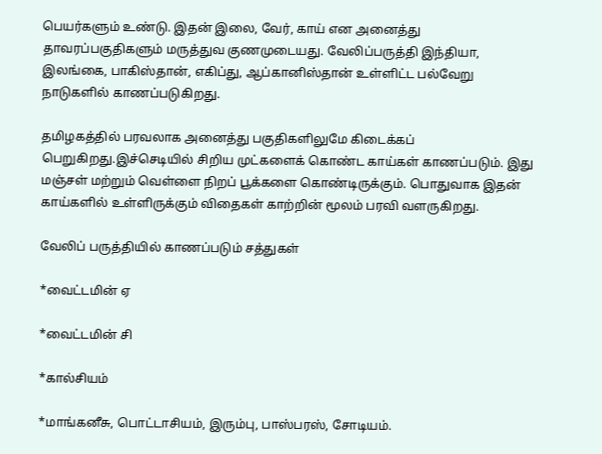பெயர்களும் உண்டு. இதன் இலை, வேர், காய் என அனைத்து தாவரப்பகுதிகளும் மருத்துவ குணமுடையது. வேலிப்பருத்தி இந்தியா, இலங்கை, பாகிஸ்தான், எகிப்து, ஆப்கானிஸ்தான் உள்ளிட்ட பல்வேறு நாடுகளில் காணப்படுகிறது.

தமிழகத்தில் பரவலாக அனைத்து பகுதிகளிலுமே கிடைக்கப் பெறுகிறது.இச்செடியில் சிறிய முட்களைக் கொண்ட காய்கள் காணப்படும். இது மஞ்சள் மற்றும் வெள்ளை நிறப் பூக்களை கொண்டிருக்கும். பொதுவாக இதன் காய்களில் உள்ளிருக்கும் விதைகள் காற்றின் மூலம் பரவி வளருகிறது.

வேலிப் பருத்தியில் காணப்படும் சத்துகள்

*வைட்டமின் ஏ

*வைட்டமின் சி

*கால்சியம்

*மாங்கனீசு, பொட்டாசியம், இரும்பு, பாஸ்பரஸ், சோடியம்.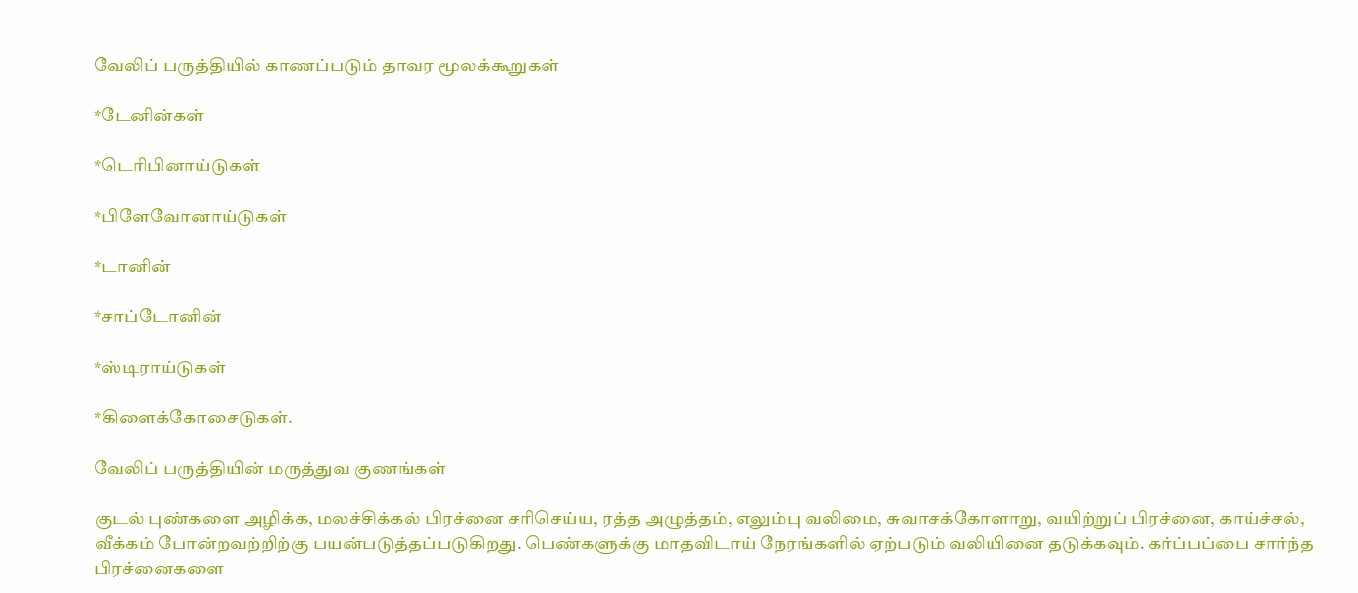வேலிப் பருத்தியில் காணப்படும் தாவர மூலக்கூறுகள்

*டேனின்கள்

*டெரிபினாய்டுகள்

*பிளேவோனாய்டுகள்

*டானின்

*சாப்டோனின்

*ஸ்டிராய்டுகள்

*கிளைக்கோசைடுகள்.

வேலிப் பருத்தியின் மருத்துவ குணங்கள்

குடல் புண்களை அழிக்க, மலச்சிக்கல் பிரச்னை சரிசெய்ய, ரத்த அழுத்தம், எலும்பு வலிமை, சுவாசக்கோளாறு, வயிற்றுப் பிரச்னை, காய்ச்சல், வீக்கம் போன்றவற்றிற்கு பயன்படுத்தப்படுகிறது. பெண்களுக்கு மாதவிடாய் நேரங்களில் ஏற்படும் வலியினை தடுக்கவும். கர்ப்பப்பை சார்ந்த பிரச்னைகளை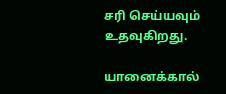சரி செய்யவும் உதவுகிறது.

யானைக்கால்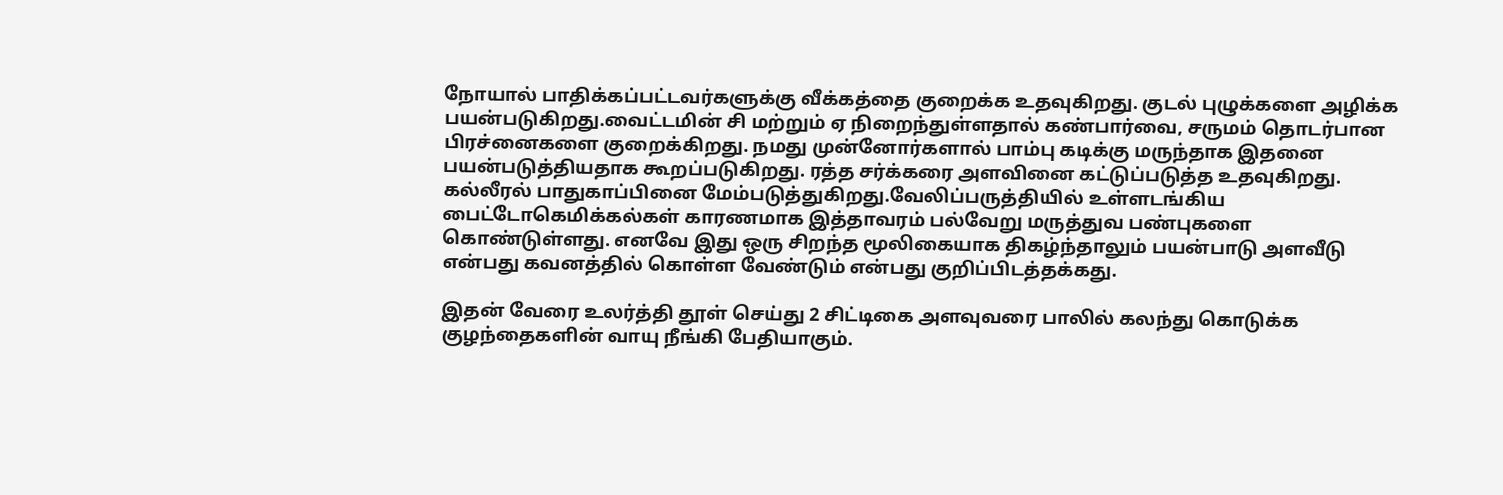நோயால் பாதிக்கப்பட்டவர்களுக்கு வீக்கத்தை குறைக்க உதவுகிறது. குடல் புழுக்களை அழிக்க பயன்படுகிறது.வைட்டமின் சி மற்றும் ஏ நிறைந்துள்ளதால் கண்பார்வை, சருமம் தொடர்பான பிரச்னைகளை குறைக்கிறது. நமது முன்னோர்களால் பாம்பு கடிக்கு மருந்தாக இதனை பயன்படுத்தியதாக கூறப்படுகிறது. ரத்த சர்க்கரை அளவினை கட்டுப்படுத்த உதவுகிறது. கல்லீரல் பாதுகாப்பினை மேம்படுத்துகிறது.வேலிப்பருத்தியில் உள்ளடங்கிய பைட்டோகெமிக்கல்கள் காரணமாக இத்தாவரம் பல்வேறு மருத்துவ பண்புகளை கொண்டுள்ளது. எனவே இது ஒரு சிறந்த மூலிகையாக திகழ்ந்தாலும் பயன்பாடு அளவீடு என்பது கவனத்தில் கொள்ள வேண்டும் என்பது குறிப்பிடத்தக்கது.

இதன் வேரை உலர்த்தி தூள் செய்து 2 சிட்டிகை அளவுவரை பாலில் கலந்து கொடுக்க குழந்தைகளின் வாயு நீங்கி பேதியாகும்.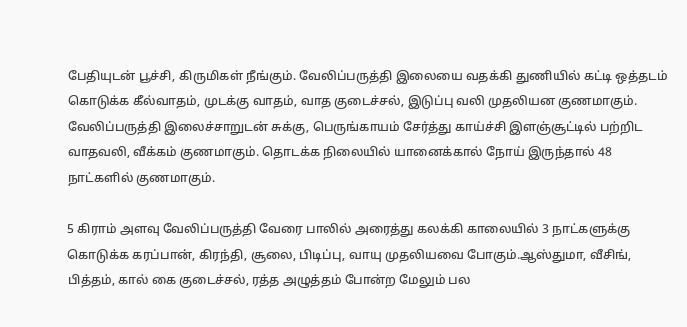பேதியுடன் பூச்சி, கிருமிகள் நீங்கும். வேலிப்பருத்தி இலையை வதக்கி துணியில் கட்டி ஒத்தடம் கொடுக்க கீல்வாதம், முடக்கு வாதம், வாத குடைச்சல், இடுப்பு வலி முதலியன குணமாகும். வேலிப்பருத்தி இலைச்சாறுடன் சுக்கு, பெருங்காயம் சேர்த்து காய்ச்சி இளஞ்சூட்டில் பற்றிட வாதவலி, வீக்கம் குணமாகும். தொடக்க நிலையில் யானைக்கால் நோய் இருந்தால் 48 நாட்களில் குணமாகும்.

5 கிராம் அளவு வேலிப்பருத்தி வேரை பாலில் அரைத்து கலக்கி காலையில் 3 நாட்களுக்கு கொடுக்க கரப்பான், கிரந்தி, சூலை, பிடிப்பு, வாயு முதலியவை போகும்.ஆஸ்துமா, வீசிங், பித்தம், கால் கை குடைச்சல், ரத்த அழுத்தம் போன்ற மேலும் பல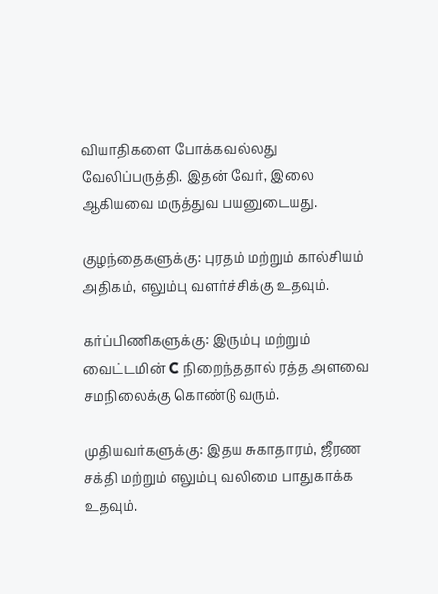வியாதிகளை போக்கவல்லது வேலிப்பருத்தி. இதன் வேர், இலை ஆகியவை மருத்துவ பயனுடையது.

குழந்தைகளுக்கு: புரதம் மற்றும் கால்சியம் அதிகம், எலும்பு வளர்ச்சிக்கு உதவும்.

கர்ப்பிணிகளுக்கு: இரும்பு மற்றும் வைட்டமின் C நிறைந்ததால் ரத்த அளவை சமநிலைக்கு கொண்டு வரும்.

முதியவர்களுக்கு: இதய சுகாதாரம், ஜீரண சக்தி மற்றும் எலும்பு வலிமை பாதுகாக்க உதவும்.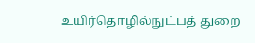உயிர்தொழில்நுட்பத் துறை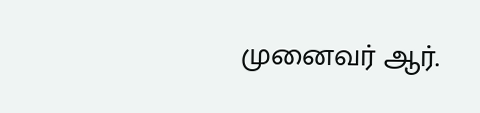முனைவர் ஆர்.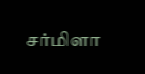சர்மிளா